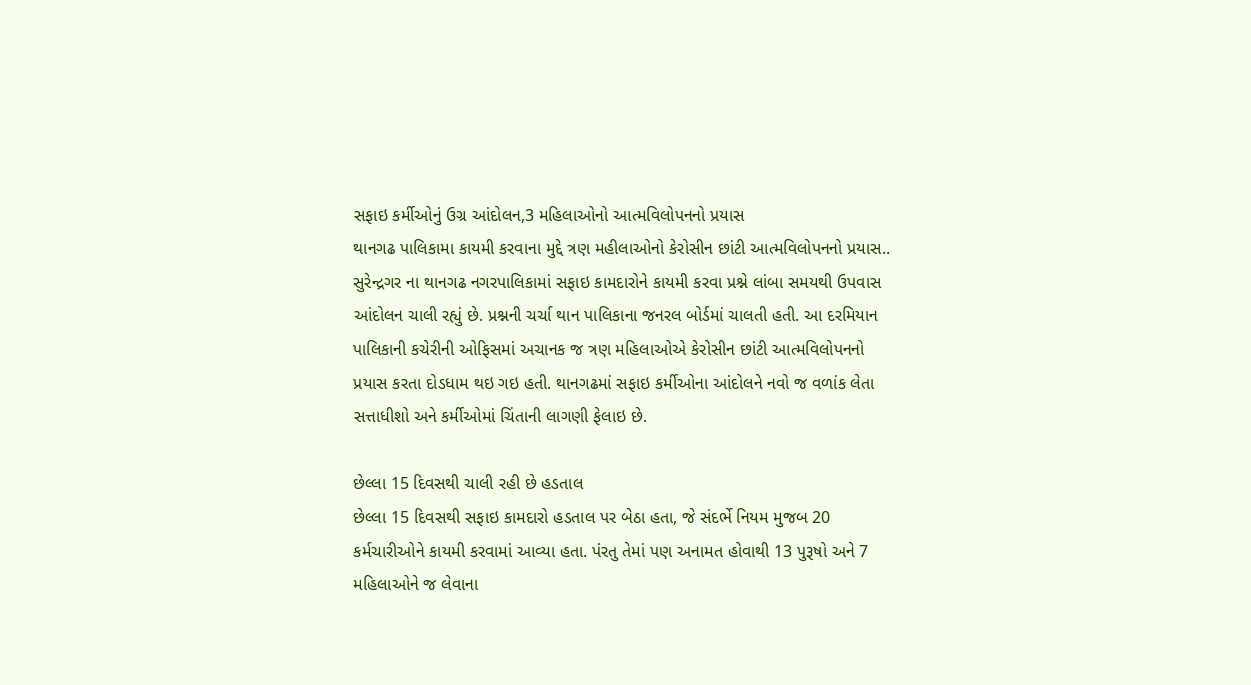સફાઇ કર્મીઓનું ઉગ્ર આંદોલન,3 મહિલાઓનો આત્મવિલોપનનો પ્રયાસ
થાનગઢ પાલિકામા કાયમી કરવાના મુદ્દે ત્રણ મહીલાઓનો કેરોસીન છાંટી આત્મવિલોપનનો પ્રયાસ..
સુરેન્દ્રગર ના થાનગઢ નગરપાલિકામાં સફાઇ કામદારોને કાયમી કરવા પ્રશ્ને લાંબા સમયથી ઉપવાસ આંદોલન ચાલી રહ્યું છે. પ્રશ્નની ચર્ચા થાન પાલિકાના જનરલ બોર્ડમાં ચાલતી હતી. આ દરમિયાન પાલિકાની કચેરીની ઓફિસમાં અચાનક જ ત્રણ મહિલાઓએ કેરોસીન છાંટી આત્મવિલોપનનો પ્રયાસ કરતા દોડધામ થઇ ગઇ હતી. થાનગઢમાં સફાઇ કર્મીઓના આંદોલને નવો જ વળાંક લેતા સત્તાધીશો અને કર્મીઓમાં ચિંતાની લાગણી ફેલાઇ છે.

છેલ્લા 15 દિવસથી ચાલી રહી છે હડતાલ
છેલ્લા 15 દિવસથી સફાઇ કામદારો હડતાલ પર બેઠા હતા, જે સંદર્ભે નિયમ મુજબ 20 કર્મચારીઓને કાયમી કરવામાં આવ્યા હતા. પંરતુ તેમાં પણ અનામત હોવાથી 13 પુરૂષો અને 7 મહિલાઓને જ લેવાના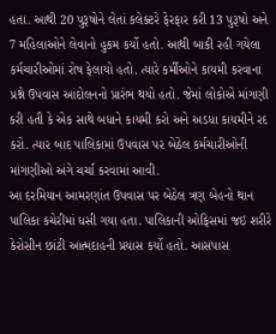હતા. આથી 20 પુરૂષોને લેતાં કલેક્ટરે ફેરફાર કરી 13 પુરૂષો અને 7 મહિલાઓને લેવાનો હુકમ કર્યો હતો. આથી બાકી રહી ગયેલા કર્મચારીઓમાં રોષ ફેલાયો હતો. ત્યારે કર્મીઓને કાયમી કરવાના પ્રશ્ને ઉપવાસ આંદોલનનો પ્રારંભ થયો હતો. જેમાં લોકોએ માંગણી કરી હતી કે એક સાથે બધાને કાયમી કરો અને અડધા કાયમીને રદ કરો. ત્યાર બાદ પાલિકામાં ઉપવાસ પર બેઠેલ કર્મચારીઓની માંગણીઓ અંગે ચર્ચા કરવામાં આવી.
આ દરમિયાન આમરણાંત ઉપવાસ પર બેઠેલ ત્રણ બેહનો થાન પાલિકા કચેરીમાં ધસી ગયા હતા. પાલિકાની ઓફિસમાં જઇ શરીરે કેરોસીન છાંટી આત્મદાહની પ્રયાસ કર્યો હતો. આસપાસ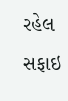રહેલ સફાઇ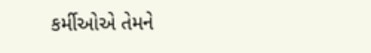કર્મીઓએ તેમને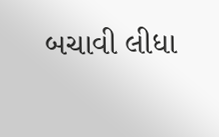બચાવી લીધા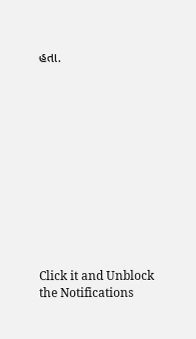હતા.












Click it and Unblock the Notifications